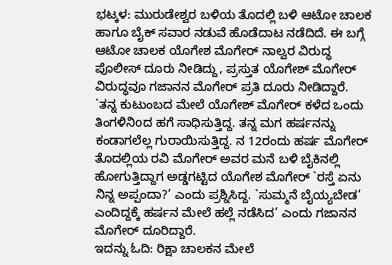ಭಟ್ಕಳ: ಮುರುಡೇಶ್ವರ ಬಳಿಯ ತೊದಲ್ಲಿ ಬಳಿ ಆಟೋ ಚಾಲಕ ಹಾಗೂ ಬೈಕ್ ಸವಾರ ನಡುವೆ ಹೊಡೆದಾಟ ನಡೆದಿದೆ. ಈ ಬಗ್ಗೆ ಆಟೋ ಚಾಲಕ ಯೊಗೇಶ ಮೊಗೇರ್ ನಾಲ್ವರ ವಿರುದ್ಧ ಪೊಲೀಸ್ ದೂರು ನೀಡಿದ್ದು, ಪ್ರಸ್ತುತ ಯೊಗೇಶ್ ಮೊಗೇರ್ ವಿರುದ್ಧವೂ ಗಜಾನನ ಮೊಗೇರ್ ಪ್ರತಿ ದೂರು ನೀಡಿದ್ದಾರೆ.
`ತನ್ನ ಕುಟುಂಬದ ಮೇಲೆ ಯೊಗೇಶ್ ಮೊಗೇರ್ ಕಳೆದ ಒಂದು ತಿಂಗಳಿನಿoದ ಹಗೆ ಸಾಧಿಸುತ್ತಿದ್ದ. ತನ್ನ ಮಗ ಹರ್ಷನನ್ನು ಕಂಡಾಗಲೆಲ್ಲ ಗುರಾಯಿಸುತ್ತಿದ್ದ. ನ 12ರಂದು ಹರ್ಷ ಮೊಗೇರ್ ತೊದಲ್ಲಿಯ ರವಿ ಮೊಗೇರ್ ಅವರ ಮನೆ ಬಳಿ ಬೈಕಿನಲ್ಲಿ ಹೋಗುತ್ತಿದ್ದಾಗ ಅಡ್ಡಗಟ್ಟಿದ ಯೊಗೇಶ ಮೊಗೇರ್ `ರಸ್ತೆ ಏನು ನಿನ್ನ ಅಪ್ಪಂದಾ?’ ಎಂದು ಪ್ರಶ್ನಿಸಿದ್ದ. `ಸುಮ್ಮನೆ ಬೈಯ್ಯಬೇಡ’ ಎಂದಿದ್ದಕ್ಕೆ ಹರ್ಷನ ಮೇಲೆ ಹಲ್ಲೆ ನಡೆಸಿದ’ ಎಂದು ಗಜಾನನ ಮೊಗೇರ್ ದೂರಿದ್ದಾರೆ.
ಇದನ್ನು ಓದಿ: ರಿಕ್ಷಾ ಚಾಲಕನ ಮೇಲೆ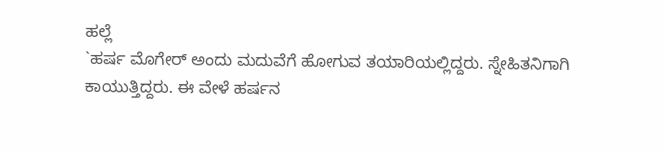ಹಲ್ಲೆ
`ಹರ್ಷ ಮೊಗೇರ್ ಅಂದು ಮದುವೆಗೆ ಹೋಗುವ ತಯಾರಿಯಲ್ಲಿದ್ದರು. ಸ್ನೇಹಿತನಿಗಾಗಿ ಕಾಯುತ್ತಿದ್ದರು. ಈ ವೇಳೆ ಹರ್ಷನ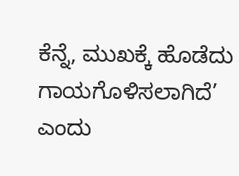ಕೆನ್ನೆ, ಮುಖಕ್ಕೆ ಹೊಡೆದು ಗಾಯಗೊಳಿಸಲಾಗಿದೆ’ ಎಂದು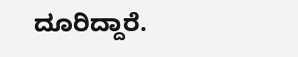ದೂರಿದ್ದಾರೆ.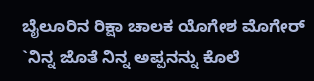ಬೈಲೂರಿನ ರಿಕ್ಷಾ ಚಾಲಕ ಯೊಗೇಶ ಮೊಗೇರ್ `ನಿನ್ನ ಜೊತೆ ನಿನ್ನ ಅಪ್ಪನನ್ನು ಕೊಲೆ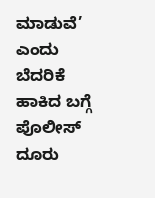ಮಾಡುವೆ’ ಎಂದು ಬೆದರಿಕೆ ಹಾಕಿದ ಬಗ್ಗೆ ಪೊಲೀಸ್ ದೂರು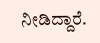ನೀಡಿದ್ದಾರೆ.